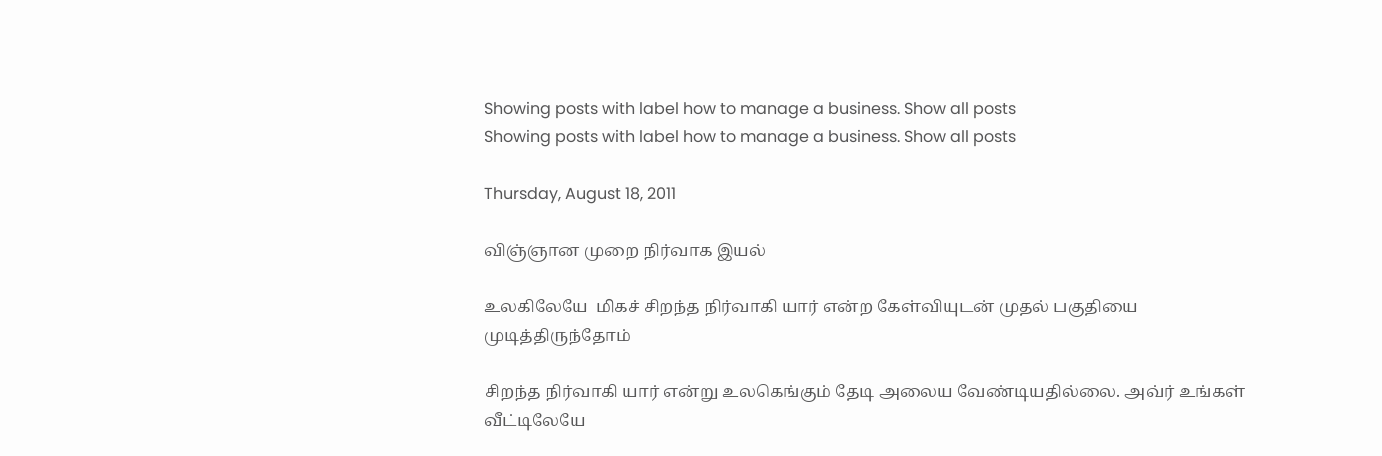Showing posts with label how to manage a business. Show all posts
Showing posts with label how to manage a business. Show all posts

Thursday, August 18, 2011

விஞ்ஞான முறை நிர்வாக இயல்

உலகிலேயே  மிகச் சிறந்த நிர்வாகி யார் என்ற கேள்வியுடன் முதல் பகுதியை முடித்திருந்தோம்

சிறந்த நிர்வாகி யார் என்று உலகெங்கும் தேடி அலைய வேண்டியதில்லை. அவ்ர் உங்கள் வீட்டிலேயே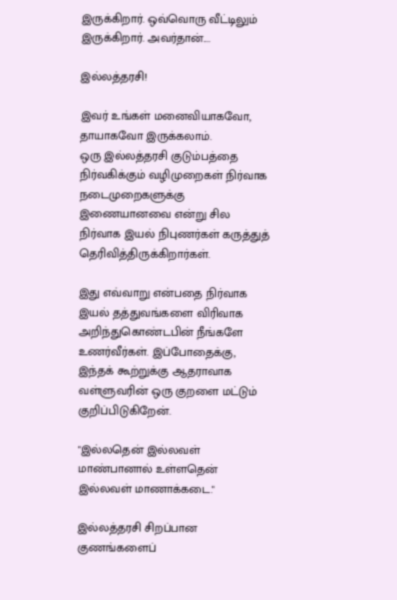இருக்கிறார். ஒவ்வொரு வீட்டிலும் இருக்கிறார். அவர்தான்....

இல்லத்தரசி!

இவர் உங்கள் மனைவியாகவோ, தாயாகவோ இருக்கலாம்.
ஒரு இல்லத்தரசி குடும்பத்தை நிர்வகிக்கும் வழிமுறைகள் நிர்வாக நடைமுறைகளுக்கு இணையானவை என்று சில நிர்வாக இயல் நிபுணர்கள் கருத்துத் தெரிவித்திருக்கிறார்கள்.

இது எவ்வாறு என்பதை நிர்வாக இயல் தத்துவங்களை விரிவாக அறிந்துகொண்டபின் நீங்களே உணர்வீர்கள். இப்போதைக்கு, இந்தக் கூற்றுக்கு ஆதராவாக வள்ளுவரின் ஒரு குறளை மட்டும் குறிப்பிடுகிறேன்.

"இல்லதென் இல்லவள் மாண்பானால் உள்ளதென்
இல்லவள் மாணாக்கடை."

இல்லத்தரசி சிறப்பான குணங்களைப்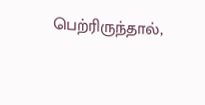பெற்ரிருந்தால்,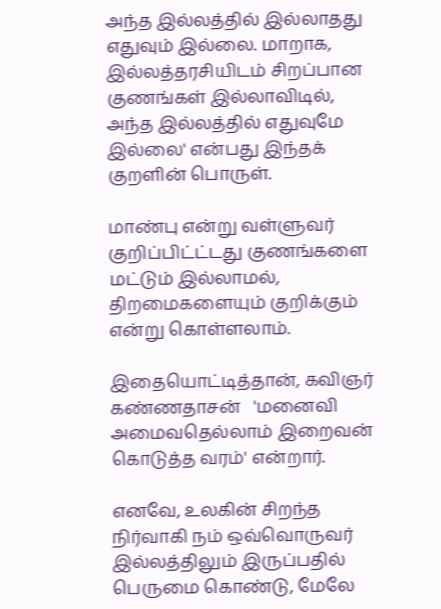அந்த இல்லத்தில் இல்லாதது எதுவும் இல்லை. மாறாக, இல்லத்தரசியிடம் சிறப்பான குணங்கள் இல்லாவிடில், அந்த இல்லத்தில் எதுவுமே இல்லை' என்பது இந்தக் குறளின் பொருள்.

மாண்பு என்று வள்ளுவர் குறிப்பிட்ட்டது குணங்களை மட்டும் இல்லாமல், திறமைகளையும் குறிக்கும் என்று கொள்ளலாம்.

இதையொட்டித்தான், கவிஞர் கண்ணதாசன்   'மனைவி அமைவதெல்லாம் இறைவன் கொடுத்த வரம்' என்றார்.

எனவே, உலகின் சிறந்த நிர்வாகி நம் ஒவ்வொருவர் இல்லத்திலும் இருப்பதில் பெருமை கொண்டு, மேலே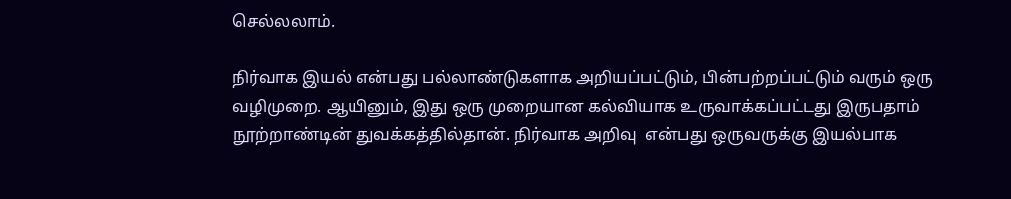செல்லலாம்.

நிர்வாக இயல் என்பது பல்லாண்டுகளாக அறியப்பட்டும், பின்பற்றப்பட்டும் வரும் ஒரு வழிமுறை. ஆயினும், இது ஒரு முறையான கல்வியாக உருவாக்கப்பட்டது இருபதாம் நூற்றாண்டின் துவக்கத்தில்தான். நிர்வாக அறிவு  என்பது ஒருவருக்கு இயல்பாக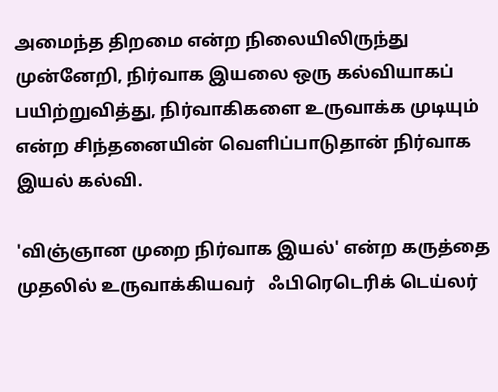அமைந்த திறமை என்ற நிலையிலிருந்து முன்னேறி, நிர்வாக இயலை ஒரு கல்வியாகப் பயிற்றுவித்து, நிர்வாகிகளை உருவாக்க முடியும் என்ற சிந்தனையின் வெளிப்பாடுதான் நிர்வாக இயல் கல்வி.

'விஞ்ஞான முறை நிர்வாக இயல்' என்ற கருத்தை முதலில் உருவாக்கியவர்   ஃபிரெடெரிக் டெய்லர்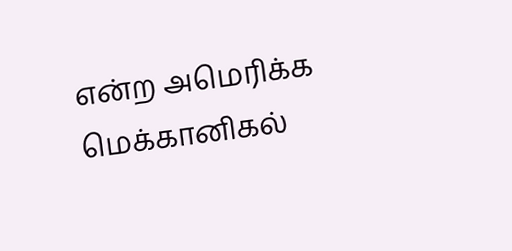என்ற அமெரிக்க மெக்கானிகல்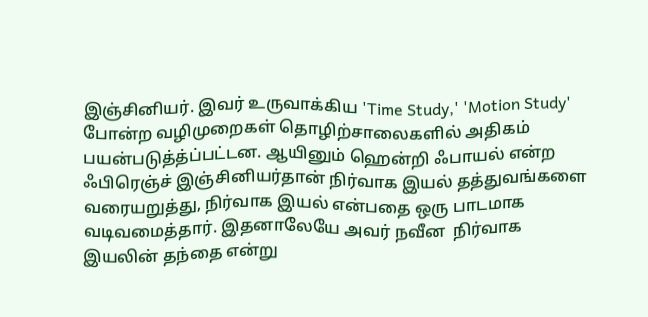இஞ்சினியர். இவர் உருவாக்கிய 'Time Study,' 'Motion Study' போன்ற வழிமுறைகள் தொழிற்சாலைகளில் அதிகம் பயன்படுத்த்ப்பட்டன. ஆயினும் ஹென்றி ஃபாயல் என்ற ஃபிரெஞ்ச் இஞ்சினியர்தான் நிர்வாக இயல் தத்துவங்களை வரையறுத்து, நிர்வாக இயல் என்பதை ஒரு பாடமாக வடிவமைத்தார். இதனாலேயே அவர் நவீன  நிர்வாக இயலின் தந்தை என்று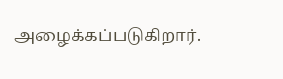அழைக்கப்படுகிறார்.